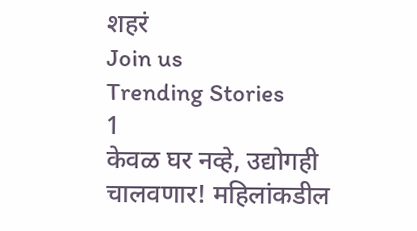शहरं
Join us
Trending Stories
1
केवळ घर नव्हे, उद्योगही चालवणार! महिलांकडील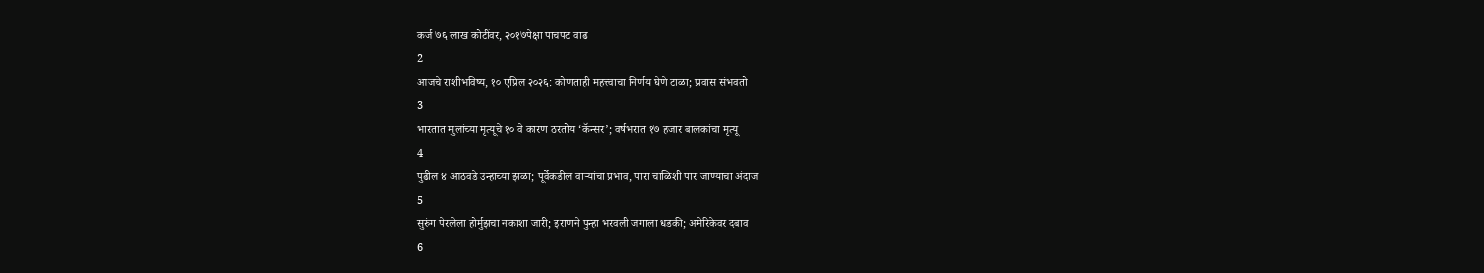कर्ज ७६ लाख कोटींवर, २०१७पेक्षा पाचपट वाढ
2
आजचे राशीभविष्य, १० एप्रिल २०२६: कोणताही महत्त्वाचा निर्णय घेणे टाळा; प्रवास संभवतो
3
भारतात मुलांच्या मृत्यूचे १० वे कारण ठरतोय ‘कॅन्सर’; वर्षभरात १७ हजार बालकांचा मृत्यू
4
पुढील ४ आठवडे उन्हाच्या झळा; पूर्वेकडील वाऱ्यांचा प्रभाव, पारा चाळिशी पार जाण्याचा अंदाज
5
सुरुंग पेरलेला होर्मुझचा नकाशा जारी; इराणने पुन्हा भरवली जगाला धडकी; अमेरिकेवर दबाव
6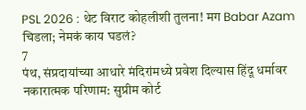PSL 2026 : थेट विराट कोहलीशी तुलना! मग Babar Azam चिडला; नेमकं काय घडलं?
7
पंथ, संप्रदायांच्या आधारे मंदिरांमध्ये प्रवेश दिल्यास हिंदू धर्मावर नकारात्मक परिणाम: सुप्रीम कोर्ट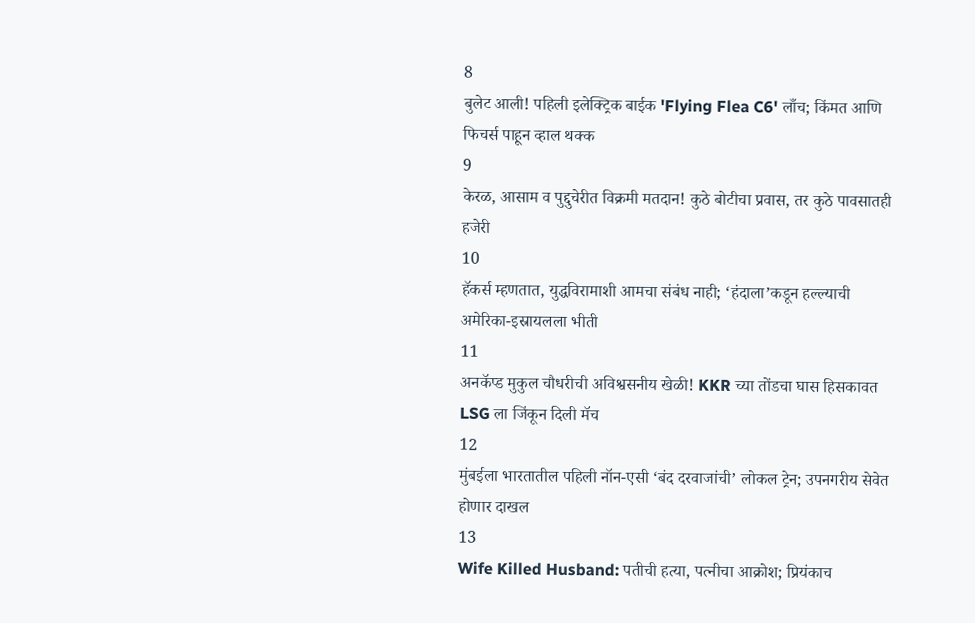8
बुलेट आली! पहिली इलेक्ट्रिक बाईक 'Flying Flea C6' लाँच; किंमत आणि फिचर्स पाहून व्हाल थक्क
9
केरळ, आसाम व पुद्दुचेरीत विक्रमी मतदान! कुठे बोटीचा प्रवास, तर कुठे पावसातही हजेरी
10
हॅकर्स म्हणतात, युद्धविरामाशी आमचा संबंध नाही; ‘हंदाला’कडून हल्ल्याची अमेरिका-इस्रायलला भीती
11
अनकॅप्ड मुकुल चौधरीची अविश्वसनीय खेळी! KKR च्या तोंडचा घास हिसकावत LSG ला जिंकून दिली मॅच
12
मुंबईला भारतातील पहिली नॉन-एसी ‘बंद दरवाजांची’ लोकल ट्रेन; उपनगरीय सेवेत होणार दाखल
13
Wife Killed Husband: पतीची हत्या, पत्नीचा आक्रोश; प्रियंकाच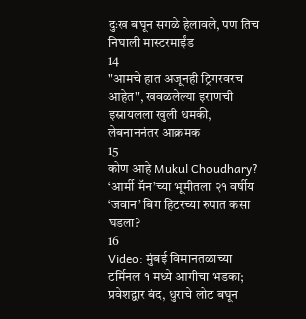दुःख बघून सगळे हेलावले, पण तिच निघाली मास्टरमाईंड
14
"आमचे हात अजूनही ट्रिगरवरच आहेत", खवळलेल्या इराणची इस्रायलला खुली धमकी, लेबनाननंतर आक्रमक
15
कोण आहे Mukul Choudhary? ‘आर्मी मॅन’च्या भूमीतला २१ वर्षीय ‘जवान’ बिग हिटरच्या रुपात कसा घडला?
16
Video: मुंबई विमानतळाच्या टर्मिनल १ मध्ये आगीचा भडका; प्रवेशद्वार बंद, धुराचे लोट बघून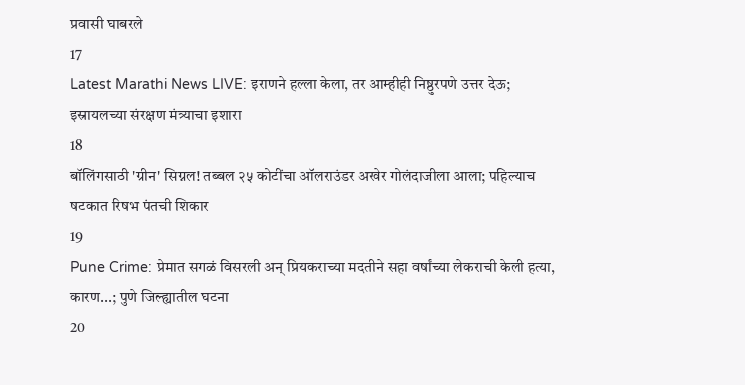प्रवासी घाबरले
17
Latest Marathi News LIVE: इराणने हल्ला केला, तर आम्हीही निष्ठुरपणे उत्तर देऊ; इस्रायलच्या संरक्षण मंत्र्याचा इशारा
18
बॉलिंगसाठी 'ग्रीन' सिग्नल! तब्बल २५ कोटींचा ऑलराउंडर अखेर गोलंदाजीला आला; पहिल्याच षटकात रिषभ पंतची शिकार
19
Pune Crime: प्रेमात सगळं विसरली अन् प्रियकराच्या मदतीने सहा वर्षांच्या लेकराची केली हत्या, कारण...; पुणे जिल्ह्यातील घटना
20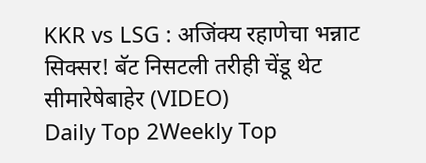KKR vs LSG : अजिंक्य रहाणेचा भन्नाट सिक्सर! बॅट निसटली तरीही चेंडू थेट सीमारेषेबाहेर (VIDEO)
Daily Top 2Weekly Top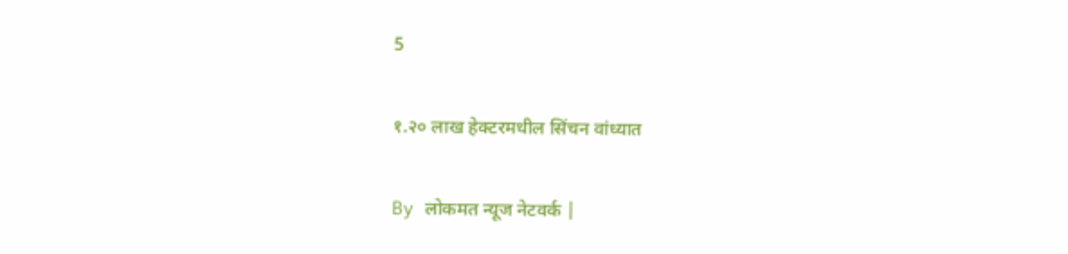5

१.२० लाख हेक्टरमधील सिंचन वांध्यात

By लोकमत न्यूज नेटवर्क |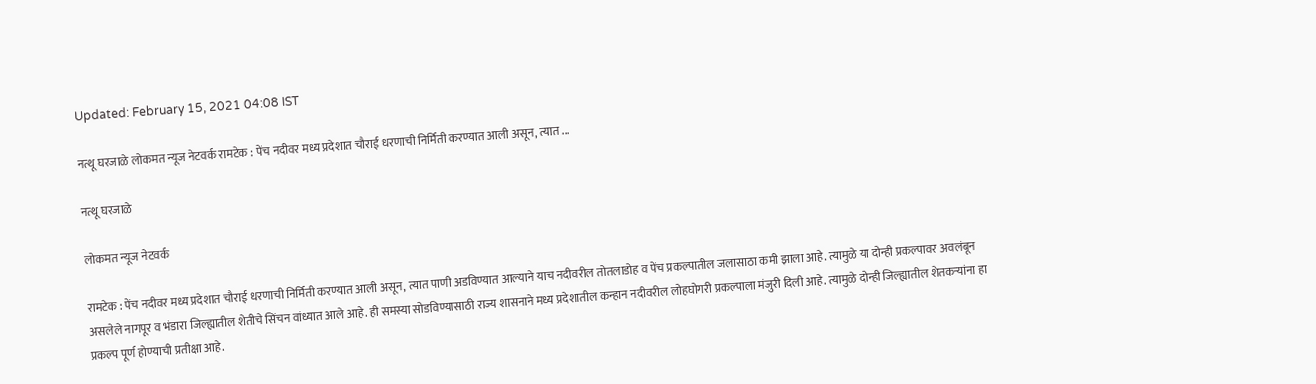Updated: February 15, 2021 04:08 IST

नत्थू घरजाळे लोकमत न्यूज नेटवर्क रामटेक : पेंच नदीवर मध्य प्रदेशात चौराई धरणाची निर्मिती करण्यात आली असून, त्यात ...

नत्थू घरजाळे

लोकमत न्यूज नेटवर्क

रामटेक : पेंच नदीवर मध्य प्रदेशात चौराई धरणाची निर्मिती करण्यात आली असून, त्यात पाणी अडविण्यात आल्याने याच नदीवरील तोतलाडोह व पेंच प्रकल्पातील जलासाठा कमी झाला आहे. त्यामुळे या दोन्ही प्रकल्पावर अवलंबून असलेले नागपूर व भंडारा जिल्ह्यातील शेतीचे सिंचन वांध्यात आले आहे. ही समस्या सोडविण्यासाठी राज्य शासनाने मध्य प्रदेशातील कन्हान नदीवरील लोहघोगरी प्रकल्पाला मंजुरी दिली आहे. त्यामुळे दोन्ही जिल्ह्यातील शेतकऱ्यांना हा प्रकल्प पूर्ण होण्याची प्रतीक्षा आहे.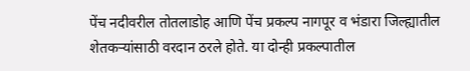पेंच नदीवरील तोतलाडोह आणि पेंच प्रकल्प नागपूर व भंडारा जिल्ह्यातील शेतकऱ्यांसाठी वरदान ठरले होते. या दोन्ही प्रकल्पातील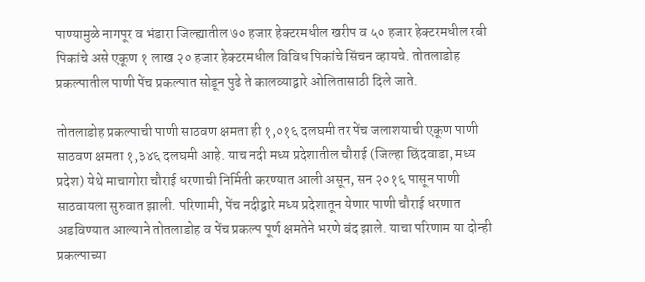पाण्यामुळे नागपूर व भंडारा जिल्ह्यातील ७० हजार हेक्टरमधील खरीप व ५० हजार हेक्टरमधील रबी पिकांचे असे एकूण १ लाख २० हजार हेक्टरमधील विविध पिकांचे सिंचन व्हायचे. तोतलाडोह प्रकल्पातील पाणी पेंच प्रकल्पात सोडून पुढे ते कालव्याद्वारे ओलितासाठी दिले जाते.

तोतलाडोह प्रकल्पाची पाणी साठवण क्षमता ही १,०१६ दलघमी तर पेंच जलाशयाची एकूण पाणी साठवण क्षमता १,३४६ दलघमी आहे. याच नदी मध्य प्रदेशातील चौराई (जिल्हा छिंदवाडा, मध्य प्रदेश) येथे माचागोरा चौराई धरणाची निर्मिती करण्यात आली असून, सन २०१६ पासून पाणी साठवायला सुरुवात झाली. परिणामी, पेंच नदीद्वारे मध्य प्रदेशातून येणार पाणी चौराई धरणात अडविण्यात आल्याने तोतलाडोह व पेंच प्रकल्प पूर्ण क्षमतेने भरणे बंद झाले. याचा परिणाम या दोन्ही प्रकल्पाच्या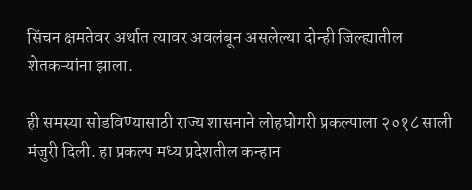सिंचन क्षमतेवर अर्थात त्यावर अवलंबून असलेल्या दोन्ही जिल्ह्यातील शेतकऱ्यांना झाला.

ही समस्या सोडविण्यासाठी राज्य शासनाने लोहघोगरी प्रकल्पाला २०१८ साली मंजुरी दिली. हा प्रकल्प मध्य प्रदेशतील कन्हान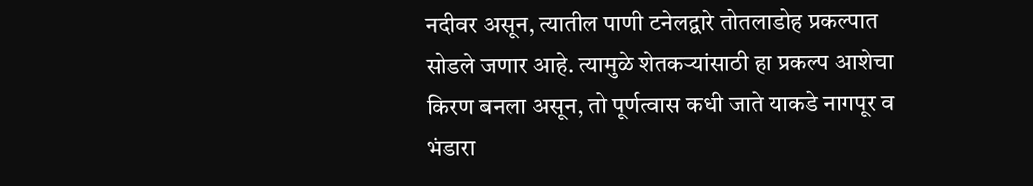नदीवर असून, त्यातील पाणी टनेलद्वारे तोतलाडोह प्रकल्पात सोडले जणार आहे. त्यामुळे शेतकऱ्यांसाठी हा प्रकल्प आशेचा किरण बनला असून, तो पूर्णत्वास कधी जाते याकडे नागपूर व भंडारा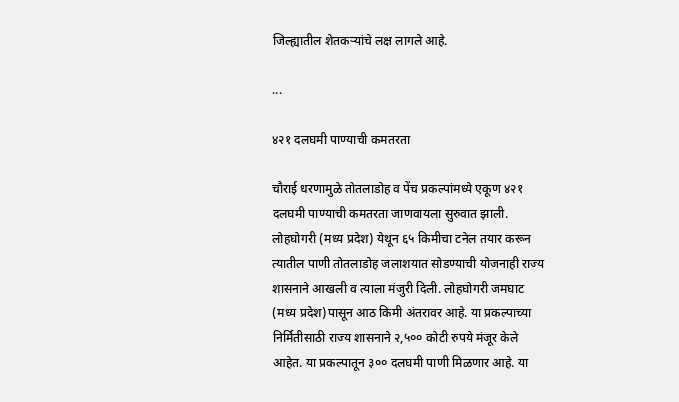जिल्ह्यातील शेतकऱ्यांचे लक्ष लागले आहे.

...

४२१ दलघमी पाण्याची कमतरता

चौराई धरणामुळे तोतलाडोह व पेंच प्रकल्पांमध्ये एकूण ४२१ दलघमी पाण्याची कमतरता जाणवायला सुरुवात झाली. लोहघोगरी (मध्य प्रदेश) येथून ६५ किमीचा टनेल तयार करून त्यातील पाणी तोतलाडोह जलाशयात सोडण्याची योजनाही राज्य शासनाने आखली व त्याला मंजुरी दिली. लोहघोगरी जमघाट (मध्य प्रदेश)पासून आठ किमी अंतरावर आहे. या प्रकल्पाच्या निर्मितीसाठी राज्य शासनाने २,५०० कोटी रुपये मंजूर केले आहेत. या प्रकल्पातून ३०० दलघमी पाणी मिळणार आहे. या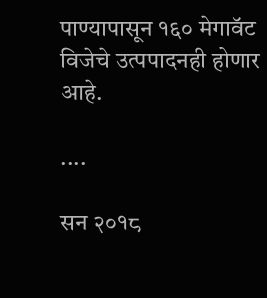पाण्यापासून १६० मेगावॅट विजेचे उत्पपादनही होणार आहे.

....

सन २०१८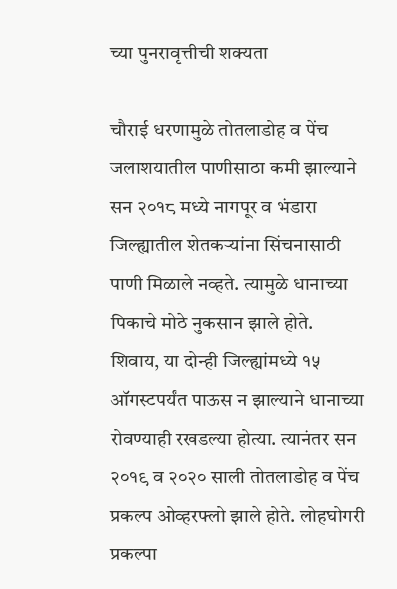च्या पुनरावृत्तीची शक्यता

चौराई धरणामुळे तोतलाडोह व पेंच जलाशयातील पाणीसाठा कमी झाल्याने सन २०१८ मध्ये नागपूर व भंडारा जिल्ह्यातील शेतकऱ्यांना सिंचनासाठी पाणी मिळाले नव्हते. त्यामुळे धानाच्या पिकाचे मोठे नुकसान झाले होते. शिवाय, या दोन्ही जिल्ह्यांमध्ये १५ ऑगस्टपर्यंत पाऊस न झाल्याने धानाच्या रोवण्याही रखडल्या होत्या. त्यानंतर सन २०१९ व २०२० साली तोतलाडोह व पेंच प्रकल्प ओव्हरफ्लो झाले होते. लोहघोगरी प्रकल्पा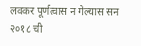लवकर पूर्णत्वास न गेल्यास सन २०१८ ची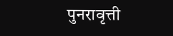पुनरावृत्ती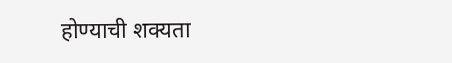होण्याची शक्यता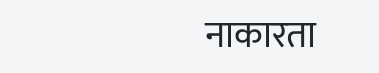नाकारता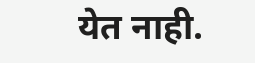येत नाही.